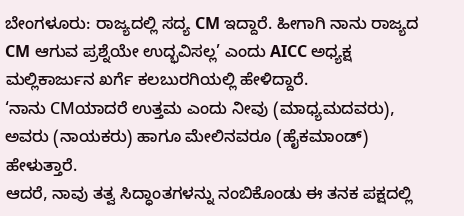ಬೇಂಗಳೂರು: ರಾಜ್ಯದಲ್ಲಿ ಸದ್ಯ CM ಇದ್ದಾರೆ. ಹೀಗಾಗಿ ನಾನು ರಾಜ್ಯದ CM ಆಗುವ ಪ್ರಶ್ನೆಯೇ ಉದ್ಭವಿಸಲ್ಲ’ ಎಂದು AICC ಅಧ್ಯಕ್ಷ ಮಲ್ಲಿಕಾರ್ಜುನ ಖರ್ಗೆ ಕಲಬುರಗಿಯಲ್ಲಿ ಹೇಳಿದ್ದಾರೆ.
‘ನಾನು CMಯಾದರೆ ಉತ್ತಮ ಎಂದು ನೀವು (ಮಾಧ್ಯಮದವರು), ಅವರು (ನಾಯಕರು) ಹಾಗೂ ಮೇಲಿನವರೂ (ಹೈಕಮಾಂಡ್) ಹೇಳುತ್ತಾರೆ.
ಆದರೆ, ನಾವು ತತ್ವ ಸಿದ್ಧಾಂತಗಳನ್ನು ನಂಬಿಕೊಂಡು ಈ ತನಕ ಪಕ್ಷದಲ್ಲಿ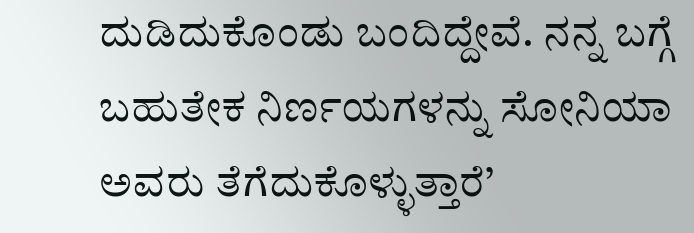ದುಡಿದುಕೊಂಡು ಬಂದಿದ್ದೇವೆ. ನನ್ನ ಬಗ್ಗೆ ಬಹುತೇಕ ನಿರ್ಣಯಗಳನ್ನು ಸೋನಿಯಾ ಅವರು ತೆಗೆದುಕೊಳ್ಳುತ್ತಾರೆ’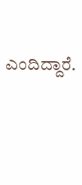ಎಂದಿದ್ದಾರೆ.